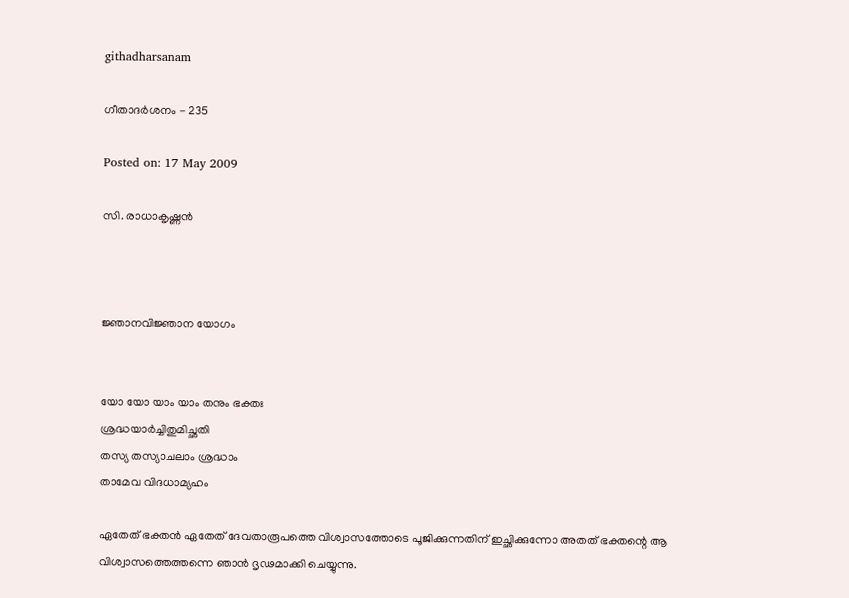githadharsanam

ഗീതാദര്‍ശനം - 235

Posted on: 17 May 2009

സി. രാധാകൃഷ്ണന്‍



ജ്ഞാനവിജ്ഞാന യോഗം


യോ യോ യാം യാം തനും ഭക്തഃ
ശ്രദ്ധയാര്‍ച്ചിതുമിച്ഛതി
തസ്യ തസ്യാചലാം ശ്രദ്ധാം
താമേവ വിദധാമ്യഹം

ഏതേത് ഭക്തന്‍ ഏതേത് ദേവതാരൂപത്തെ വിശ്വാസത്തോടെ പൂജിക്കുന്നതിന് ഇച്ഛിക്കുന്നോ അതത് ഭക്തന്റെ ആ വിശ്വാസത്തെത്തന്നെ ഞാന്‍ ദൃഢമാക്കി ചെയ്യുന്നു.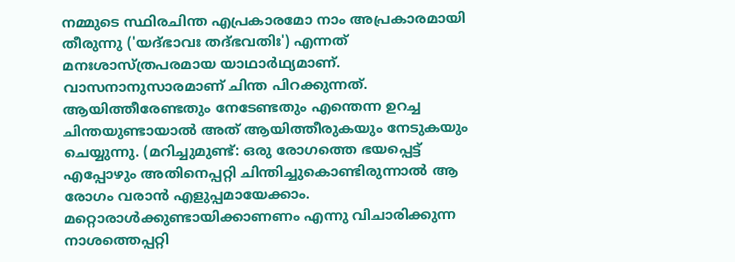നമ്മുടെ സ്ഥിരചിന്ത എപ്രകാരമോ നാം അപ്രകാരമായി തീരുന്നു ('യദ്ഭാവഃ തദ്ഭവതിഃ') എന്നത് മനഃശാസ്ത്രപരമായ യാഥാര്‍ഥ്യമാണ്. വാസനാനുസാരമാണ് ചിന്ത പിറക്കുന്നത്. ആയിത്തീരേണ്ടതും നേടേണ്ടതും എന്തെന്ന ഉറച്ച ചിന്തയുണ്ടായാല്‍ അത് ആയിത്തീരുകയും നേടുകയും ചെയ്യുന്നു. (മറിച്ചുമുണ്ട്: ഒരു രോഗത്തെ ഭയപ്പെട്ട് എപ്പോഴും അതിനെപ്പറ്റി ചിന്തിച്ചുകൊണ്ടിരുന്നാല്‍ ആ രോഗം വരാന്‍ എളുപ്പമായേക്കാം. മറ്റൊരാള്‍ക്കുണ്ടായിക്കാണണം എന്നു വിചാരിക്കുന്ന നാശത്തെപ്പറ്റി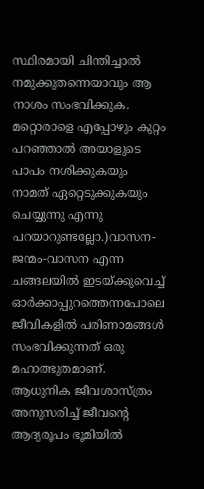സ്ഥിരമായി ചിന്തിച്ചാല്‍ നമുക്കുതന്നെയാവും ആ നാശം സംഭവിക്കുക. മറ്റൊരാളെ എപ്പോഴും കുറ്റം പറഞ്ഞാല്‍ അയാളുടെ പാപം നശിക്കുകയും നാമത് ഏറ്റെടുക്കുകയും ചെയ്യുന്നു എന്നു പറയാറുണ്ടല്ലോ.)വാസന-ജന്മം-വാസന എന്ന ചങ്ങലയില്‍ ഇടയ്ക്കുവെച്ച് ഓര്‍ക്കാപ്പുറത്തെന്നപോലെ ജീവികളില്‍ പരിണാമങ്ങള്‍ സംഭവിക്കുന്നത് ഒരു മഹാത്ഭുതമാണ്. ആധുനിക ജീവശാസ്ത്രം അനുസരിച്ച് ജീവന്റെ ആദ്യരൂപം ഭൂമിയില്‍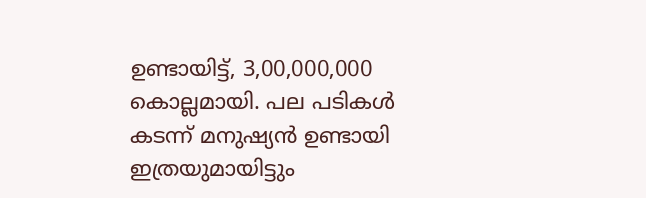ഉണ്ടായിട്ട്, 3,00,000,000 കൊല്ലമായി. പല പടികള്‍ കടന്ന് മനുഷ്യന്‍ ഉണ്ടായി ഇത്രയുമായിട്ടും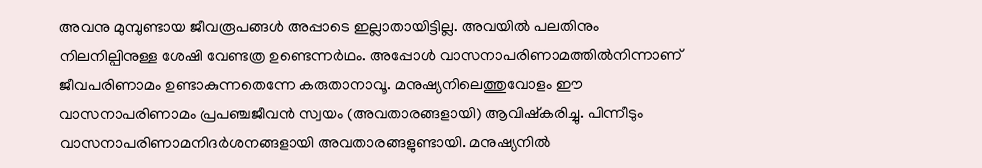അവനു മുമ്പുണ്ടായ ജീവരൂപങ്ങള്‍ അപ്പാടെ ഇല്ലാതായിട്ടില്ല. അവയില്‍ പലതിനും നിലനില്പിനുള്ള ശേഷി വേണ്ടത്ര ഉണ്ടെന്നര്‍ഥം. അപ്പോള്‍ വാസനാപരിണാമത്തില്‍നിന്നാണ് ജീവപരിണാമം ഉണ്ടാകുന്നതെന്നേ കരുതാനാവൂ. മനുഷ്യനിലെത്തുവോളം ഈ വാസനാപരിണാമം പ്രപഞ്ചജീവന്‍ സ്വയം (അവതാരങ്ങളായി) ആവിഷ്‌കരിച്ചു. പിന്നീടും വാസനാപരിണാമനിദര്‍ശനങ്ങളായി അവതാരങ്ങളുണ്ടായി. മനുഷ്യനില്‍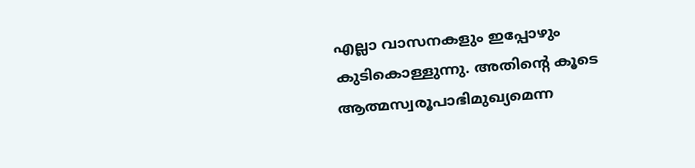എല്ലാ വാസനകളും ഇപ്പോഴും കുടികൊള്ളുന്നു. അതിന്റെ കൂടെ ആത്മസ്വരൂപാഭിമുഖ്യമെന്ന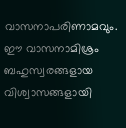വാസനാപരിണാമവും. ഈ വാസനാമിശ്രം ബഹുസ്വരങ്ങളായ വിശ്വാസങ്ങളായി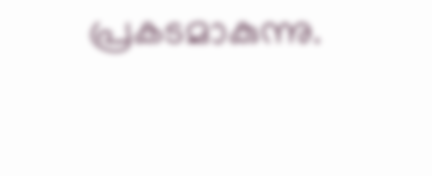പ്രകടമാകുന്നു.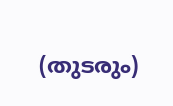(തുടരും)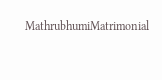MathrubhumiMatrimonial